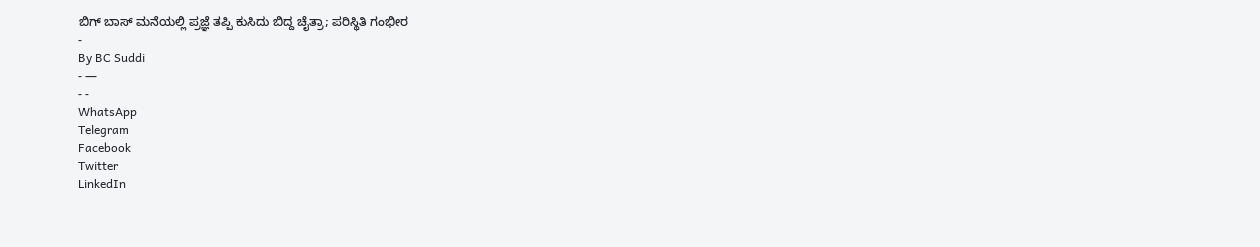ಬಿಗ್ ಬಾಸ್ ಮನೆಯಲ್ಲಿ ಪ್ರಜ್ಞೆ ತಪ್ಪಿ ಕುಸಿದು ಬಿದ್ದ ಚೈತ್ರಾ; ಪರಿಸ್ಥಿತಿ ಗಂಭೀರ
-
By BC Suddi
- —
- -
WhatsApp
Telegram
Facebook
Twitter
LinkedIn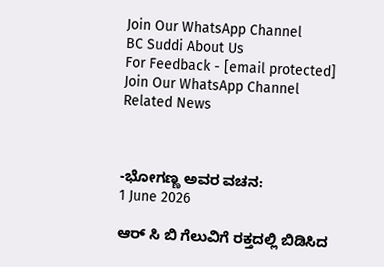Join Our WhatsApp Channel
BC Suddi About Us
For Feedback - [email protected]
Join Our WhatsApp Channel
Related News



-ಭೋಗಣ್ಣ ಅವರ ವಚನ:
1 June 2026

ಆರ್ ಸಿ ಬಿ ಗೆಲುವಿಗೆ ರಕ್ತದಲ್ಲಿ ಬಿಡಿಸಿದ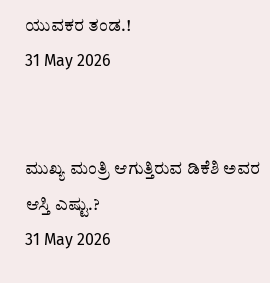ಯುವಕರ ತಂಡ.!
31 May 2026


ಮುಖ್ಯ ಮಂತ್ರಿ ಆಗುತ್ತಿರುವ ಡಿಕೆಶಿ ಅವರ ಆಸ್ತಿ ಎಷ್ಟು.?
31 May 2026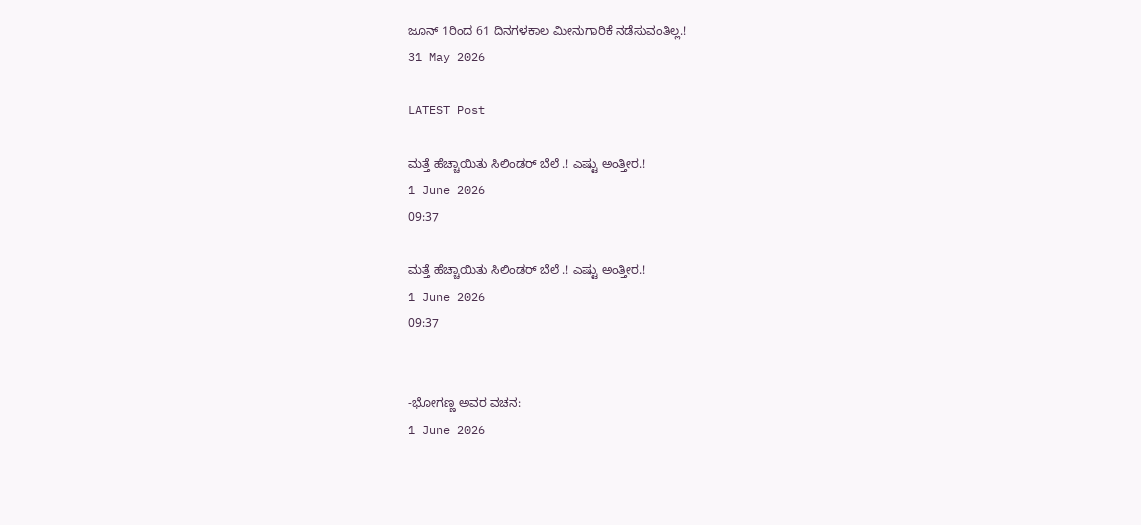ಜೂನ್ 1ರಿಂದ 61 ದಿನಗಳಕಾಲ ಮೀನುಗಾರಿಕೆ ನಡೆಸುವಂತಿಲ್ಲ.!
31 May 2026

LATEST Post

ಮತ್ತೆ ಹೆಚ್ಚಾಯಿತು ಸಿಲಿಂಡರ್ ಬೆಲೆ .! ಎಷ್ಟು ಅಂತ್ತೀರ.!
1 June 2026
09:37

ಮತ್ತೆ ಹೆಚ್ಚಾಯಿತು ಸಿಲಿಂಡರ್ ಬೆಲೆ .! ಎಷ್ಟು ಅಂತ್ತೀರ.!
1 June 2026
09:37


-ಭೋಗಣ್ಣ ಅವರ ವಚನ:
1 June 2026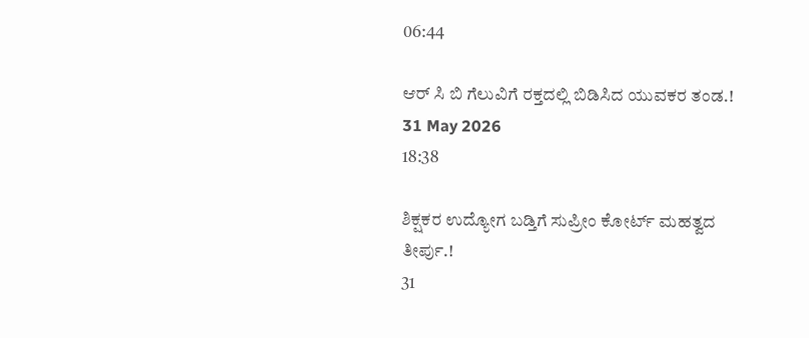06:44

ಆರ್ ಸಿ ಬಿ ಗೆಲುವಿಗೆ ರಕ್ತದಲ್ಲಿ ಬಿಡಿಸಿದ ಯುವಕರ ತಂಡ.!
31 May 2026
18:38

ಶಿಕ್ಷಕರ ಉದ್ಯೋಗ ಬಡ್ತಿಗೆ ಸುಪ್ರೀಂ ಕೋರ್ಟ್ ಮಹತ್ವದ ತೀರ್ಪು.!
31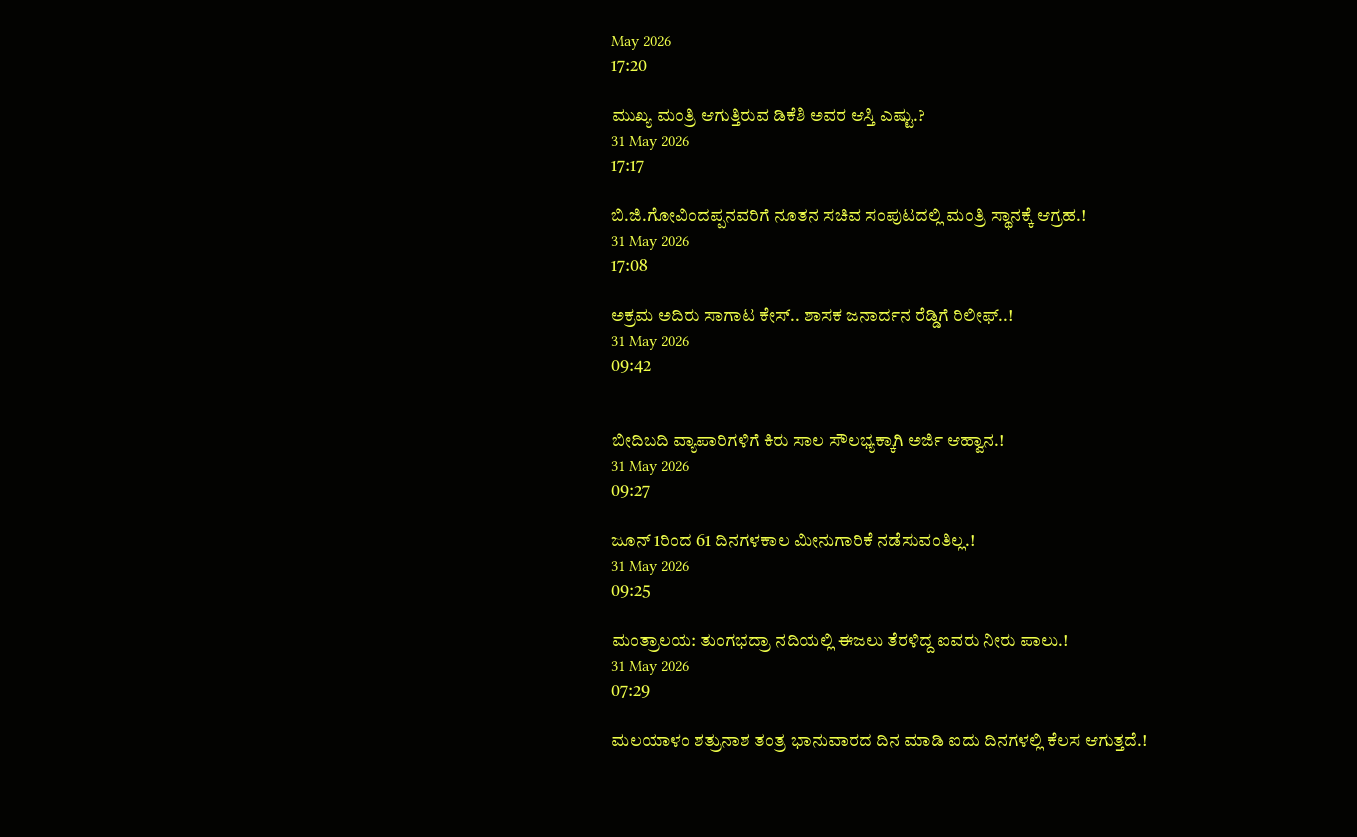May 2026
17:20

ಮುಖ್ಯ ಮಂತ್ರಿ ಆಗುತ್ತಿರುವ ಡಿಕೆಶಿ ಅವರ ಆಸ್ತಿ ಎಷ್ಟು.?
31 May 2026
17:17

ಬಿ.ಜಿ.ಗೋವಿಂದಪ್ಪನವರಿಗೆ ನೂತನ ಸಚಿವ ಸಂಪುಟದಲ್ಲಿ ಮಂತ್ರಿ ಸ್ಥಾನಕ್ಕೆ ಆಗ್ರಹ.!
31 May 2026
17:08

ಅಕ್ರಮ ಅದಿರು ಸಾಗಾಟ ಕೇಸ್.. ಶಾಸಕ ಜನಾರ್ದನ ರೆಡ್ಡಿಗೆ ರಿಲೀಫ್..!
31 May 2026
09:42


ಬೀದಿಬದಿ ವ್ಯಾಪಾರಿಗಳಿಗೆ ಕಿರು ಸಾಲ ಸೌಲಭ್ಯಕ್ಕಾಗಿ ಅರ್ಜಿ ಆಹ್ವಾನ.!
31 May 2026
09:27

ಜೂನ್ 1ರಿಂದ 61 ದಿನಗಳಕಾಲ ಮೀನುಗಾರಿಕೆ ನಡೆಸುವಂತಿಲ್ಲ.!
31 May 2026
09:25

ಮಂತ್ರಾಲಯ: ತುಂಗಭದ್ರಾ ನದಿಯಲ್ಲಿ ಈಜಲು ತೆರಳಿದ್ದ ಐವರು ನೀರು ಪಾಲು.!
31 May 2026
07:29

ಮಲಯಾಳಂ ಶತ್ರುನಾಶ ತಂತ್ರ ಭಾನುವಾರದ ದಿನ ಮಾಡಿ ಐದು ದಿನಗಳಲ್ಲಿ ಕೆಲಸ ಆಗುತ್ತದೆ.!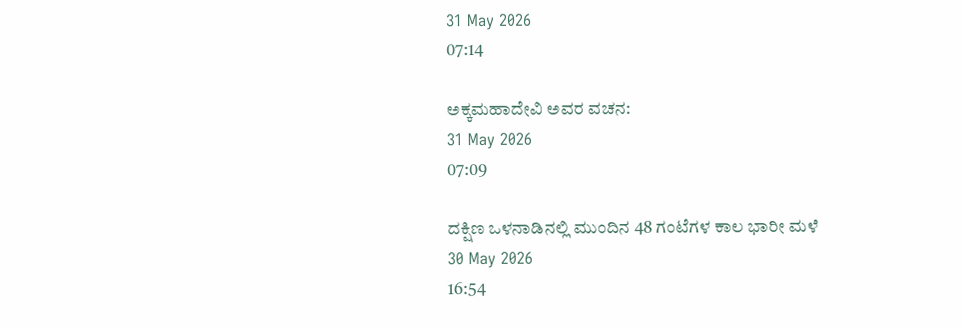31 May 2026
07:14

ಅಕ್ಕಮಹಾದೇವಿ ಅವರ ವಚನ:
31 May 2026
07:09

ದಕ್ಷಿಣ ಒಳನಾಡಿನಲ್ಲಿ ಮುಂದಿನ 48 ಗಂಟೆಗಳ ಕಾಲ ಭಾರೀ ಮಳೆ
30 May 2026
16:54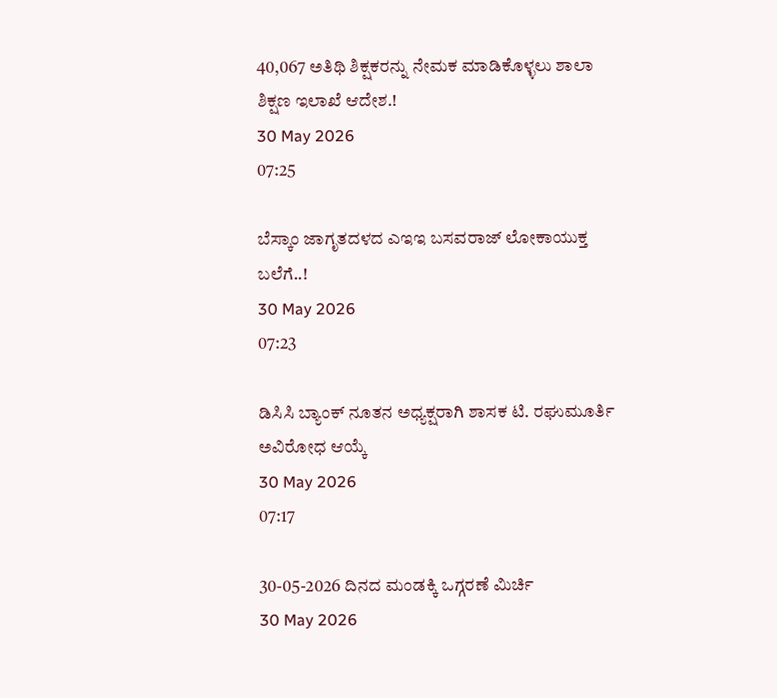40,067 ಅತಿಥಿ ಶಿಕ್ಷಕರನ್ನು ನೇಮಕ ಮಾಡಿಕೊಳ್ಳಲು ಶಾಲಾ ಶಿಕ್ಷಣ ಇಲಾಖೆ ಆದೇಶ.!
30 May 2026
07:25

ಬೆಸ್ಕಾಂ ಜಾಗೃತದಳದ ಎಇಇ ಬಸವರಾಜ್ ಲೋಕಾಯುಕ್ತ ಬಲೆಗೆ..!
30 May 2026
07:23

ಡಿಸಿಸಿ ಬ್ಯಾಂಕ್ ನೂತನ ಅಧ್ಯಕ್ಷರಾಗಿ ಶಾಸಕ ಟಿ. ರಘುಮೂರ್ತಿ ಅವಿರೋಧ ಆಯ್ಕೆ
30 May 2026
07:17

30-05-2026 ದಿನದ ಮಂಡಕ್ಕಿ ಒಗ್ಗರಣೆ ಮಿರ್ಚಿ
30 May 2026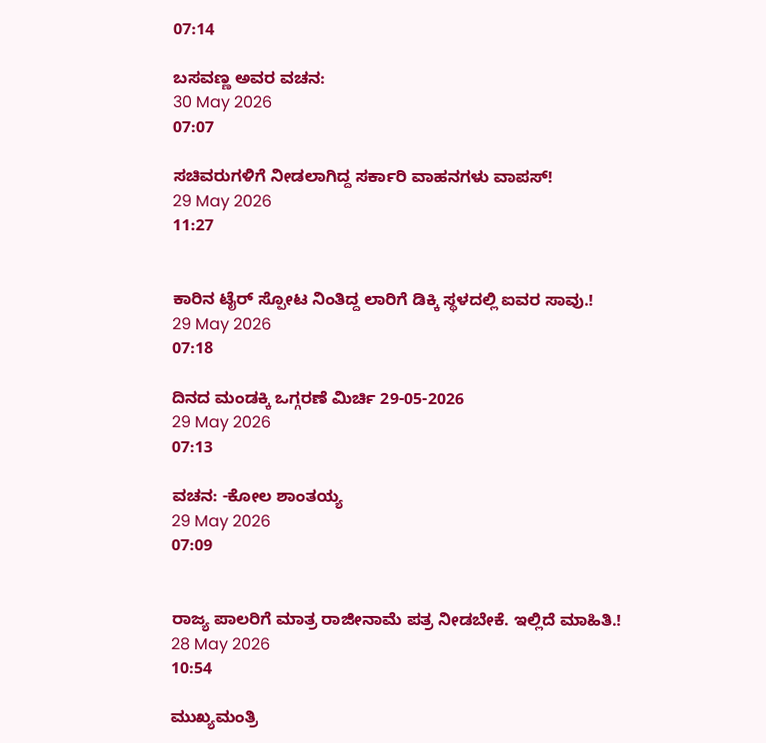07:14

ಬಸವಣ್ಣ ಅವರ ವಚನ:
30 May 2026
07:07

ಸಚಿವರುಗಳಿಗೆ ನೀಡಲಾಗಿದ್ದ ಸರ್ಕಾರಿ ವಾಹನಗಳು ವಾಪಸ್!
29 May 2026
11:27


ಕಾರಿನ ಟೈರ್ ಸ್ಪೋಟ ನಿಂತಿದ್ದ ಲಾರಿಗೆ ಡಿಕ್ಕಿ ಸ್ಥಳದಲ್ಲಿ ಐವರ ಸಾವು.!
29 May 2026
07:18

ದಿನದ ಮಂಡಕ್ಕಿ ಒಗ್ಗರಣೆ ಮಿರ್ಚಿ 29-05-2026
29 May 2026
07:13

ವಚನ: -ಕೋಲ ಶಾಂತಯ್ಯ
29 May 2026
07:09


ರಾಜ್ಯ ಪಾಲರಿಗೆ ಮಾತ್ರ ರಾಜೀನಾಮೆ ಪತ್ರ ನೀಡಬೇಕೆ. ಇಲ್ಲಿದೆ ಮಾಹಿತಿ.!
28 May 2026
10:54

ಮುಖ್ಯಮಂತ್ರಿ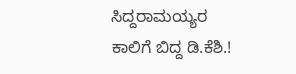ಸಿದ್ದರಾಮಯ್ಯರ ಕಾಲಿಗೆ ಬಿದ್ದ ಡಿ.ಕೆಶಿ.!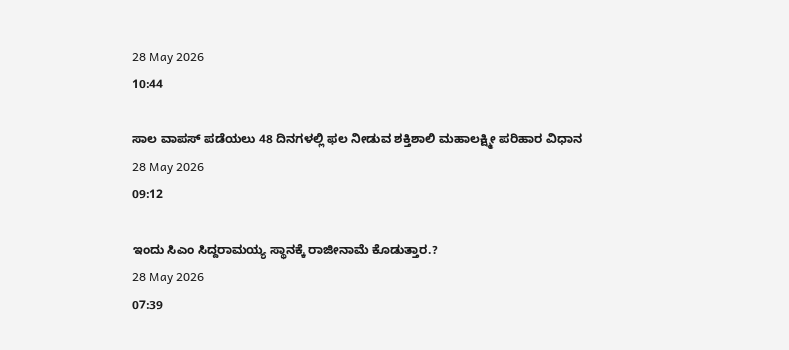28 May 2026
10:44

ಸಾಲ ವಾಪಸ್ ಪಡೆಯಲು 48 ದಿನಗಳಲ್ಲಿ ಫಲ ನೀಡುವ ಶಕ್ತಿಶಾಲಿ ಮಹಾಲಕ್ಷ್ಮೀ ಪರಿಹಾರ ವಿಧಾನ
28 May 2026
09:12

ಇಂದು ಸಿಎಂ ಸಿದ್ದರಾಮಯ್ಯ ಸ್ಥಾನಕ್ಕೆ ರಾಜೀನಾಮೆ ಕೊಡುತ್ತಾರ.?
28 May 2026
07:39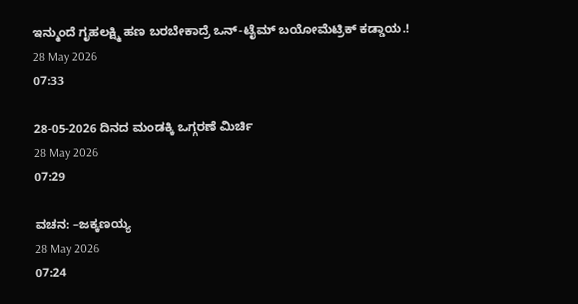ಇನ್ಮುಂದೆ ಗೃಹಲಕ್ಷ್ಮಿ ಹಣ ಬರಬೇಕಾದ್ರೆ ಒನ್-ಟೈಮ್ ಬಯೋಮೆಟ್ರಿಕ್ ಕಡ್ಡಾಯ.!
28 May 2026
07:33

28-05-2026 ದಿನದ ಮಂಡಕ್ಕಿ ಒಗ್ಗರಣೆ ಮಿರ್ಚಿ
28 May 2026
07:29

ವಚನ: –ಜಕ್ಕಣಯ್ಯ
28 May 2026
07:24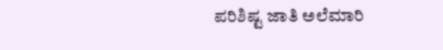ಪರಿಶಿಷ್ಟ ಜಾತಿ ಅಲೆಮಾರಿ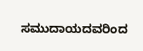ಸಮುದಾಯದವರಿಂದ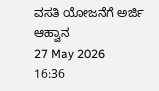ವಸತಿ ಯೋಜನೆಗೆ ಅರ್ಜಿ ಆಹ್ವಾನ
27 May 2026
16:36